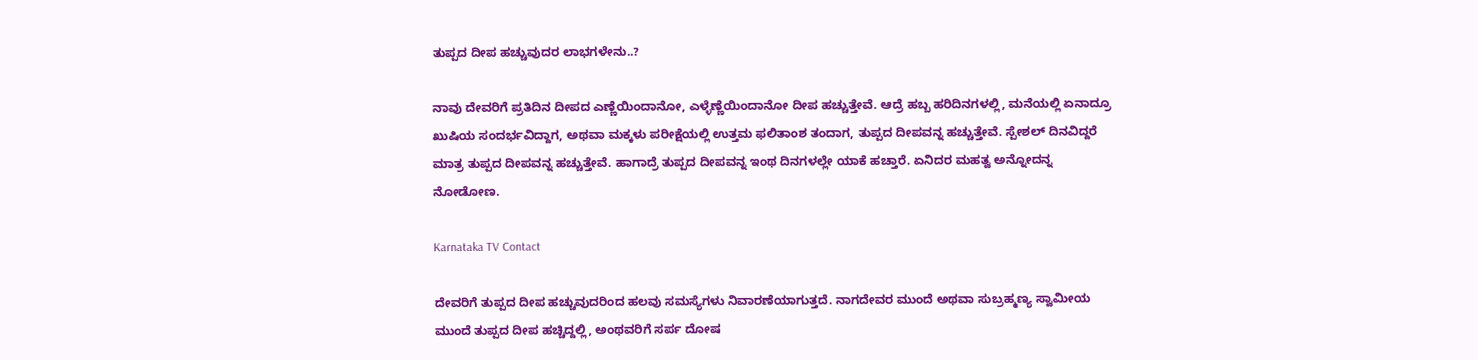ತುಪ್ಪದ ದೀಪ ಹಚ್ಚುವುದರ ಲಾಭಗಳೇನು..?

ನಾವು ದೇವರಿಗೆ ಪ್ರತಿದಿನ ದೀಪದ ಎಣ್ಣೆಯಿಂದಾನೋ, ಎಳ್ಳೆಣ್ಣೆಯಿಂದಾನೋ ದೀಪ ಹಚ್ಚುತ್ತೇವೆ. ಆದ್ರೆ ಹಬ್ಬ ಹರಿದಿನಗಳಲ್ಲಿ, ಮನೆಯಲ್ಲಿ ಏನಾದ್ರೂ ಖುಷಿಯ ಸಂದರ್ಭವಿದ್ದಾಗ, ಅಥವಾ ಮಕ್ಕಳು ಪರೀಕ್ಷೆಯಲ್ಲಿ ಉತ್ತಮ ಫಲಿತಾಂಶ ತಂದಾಗ, ತುಪ್ಪದ ದೀಪವನ್ನ ಹಚ್ಚುತ್ತೇವೆ. ಸ್ಪೇಶಲ್ ದಿನವಿದ್ದರೆ ಮಾತ್ರ ತುಪ್ಪದ ದೀಪವನ್ನ ಹಚ್ಚುತ್ತೇವೆ. ಹಾಗಾದ್ರೆ ತುಪ್ಪದ ದೀಪವನ್ನ ಇಂಥ ದಿನಗಳಲ್ಲೇ ಯಾಕೆ ಹಚ್ತಾರೆ. ಏನಿದರ ಮಹತ್ವ ಅನ್ನೋದನ್ನ ನೋಡೋಣ.

Karnataka TV Contact

ದೇವರಿಗೆ ತುಪ್ಪದ ದೀಪ ಹಚ್ಚುವುದರಿಂದ ಹಲವು ಸಮಸ್ಯೆಗಳು ನಿವಾರಣೆಯಾಗುತ್ತದೆ. ನಾಗದೇವರ ಮುಂದೆ ಅಥವಾ ಸುಬ್ರಹ್ಮಣ್ಯ ಸ್ವಾಮೀಯ ಮುಂದೆ ತುಪ್ಪದ ದೀಪ ಹಚ್ಚಿದ್ದಲ್ಲಿ, ಅಂಥವರಿಗೆ ಸರ್ಪ ದೋಷ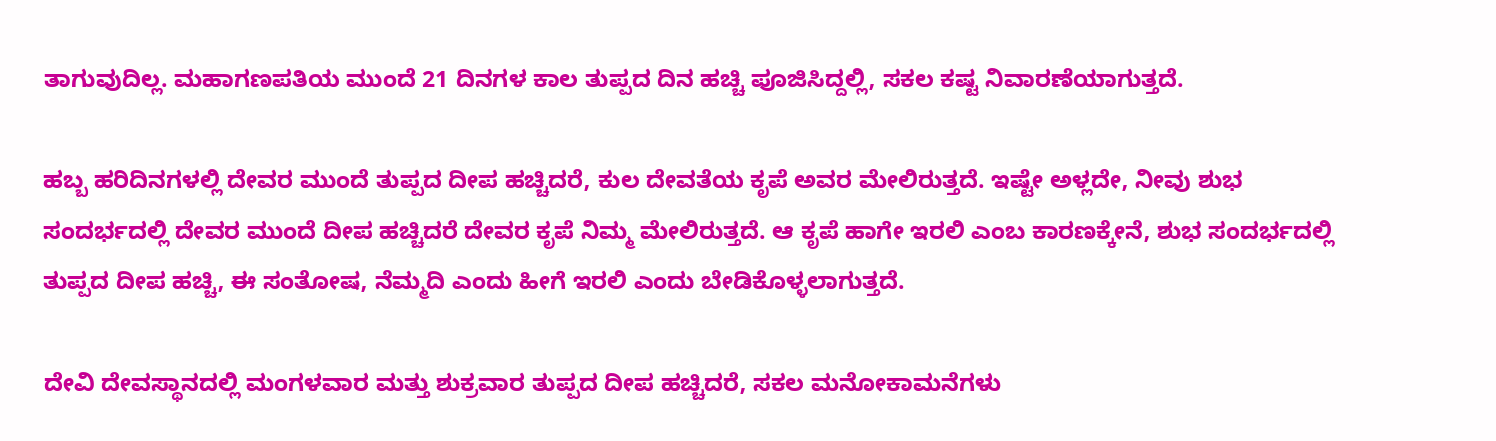ತಾಗುವುದಿಲ್ಲ. ಮಹಾಗಣಪತಿಯ ಮುಂದೆ 21 ದಿನಗಳ ಕಾಲ ತುಪ್ಪದ ದಿನ ಹಚ್ಚಿ ಪೂಜಿಸಿದ್ದಲ್ಲಿ, ಸಕಲ ಕಷ್ಟ ನಿವಾರಣೆಯಾಗುತ್ತದೆ.

ಹಬ್ಬ ಹರಿದಿನಗಳಲ್ಲಿ ದೇವರ ಮುಂದೆ ತುಪ್ಪದ ದೀಪ ಹಚ್ಚಿದರೆ, ಕುಲ ದೇವತೆಯ ಕೃಪೆ ಅವರ ಮೇಲಿರುತ್ತದೆ. ಇಷ್ಟೇ ಅಳ್ಲದೇ, ನೀವು ಶುಭ ಸಂದರ್ಭದಲ್ಲಿ ದೇವರ ಮುಂದೆ ದೀಪ ಹಚ್ಚಿದರೆ ದೇವರ ಕೃಪೆ ನಿಮ್ಮ ಮೇಲಿರುತ್ತದೆ. ಆ ಕೃಪೆ ಹಾಗೇ ಇರಲಿ ಎಂಬ ಕಾರಣಕ್ಕೇನೆ, ಶುಭ ಸಂದರ್ಭದಲ್ಲಿ ತುಪ್ಪದ ದೀಪ ಹಚ್ಚಿ, ಈ ಸಂತೋಷ, ನೆಮ್ಮದಿ ಎಂದು ಹೀಗೆ ಇರಲಿ ಎಂದು ಬೇಡಿಕೊಳ್ಳಲಾಗುತ್ತದೆ.

ದೇವಿ ದೇವಸ್ಥಾನದಲ್ಲಿ ಮಂಗಳವಾರ ಮತ್ತು ಶುಕ್ರವಾರ ತುಪ್ಪದ ದೀಪ ಹಚ್ಚಿದರೆ, ಸಕಲ ಮನೋಕಾಮನೆಗಳು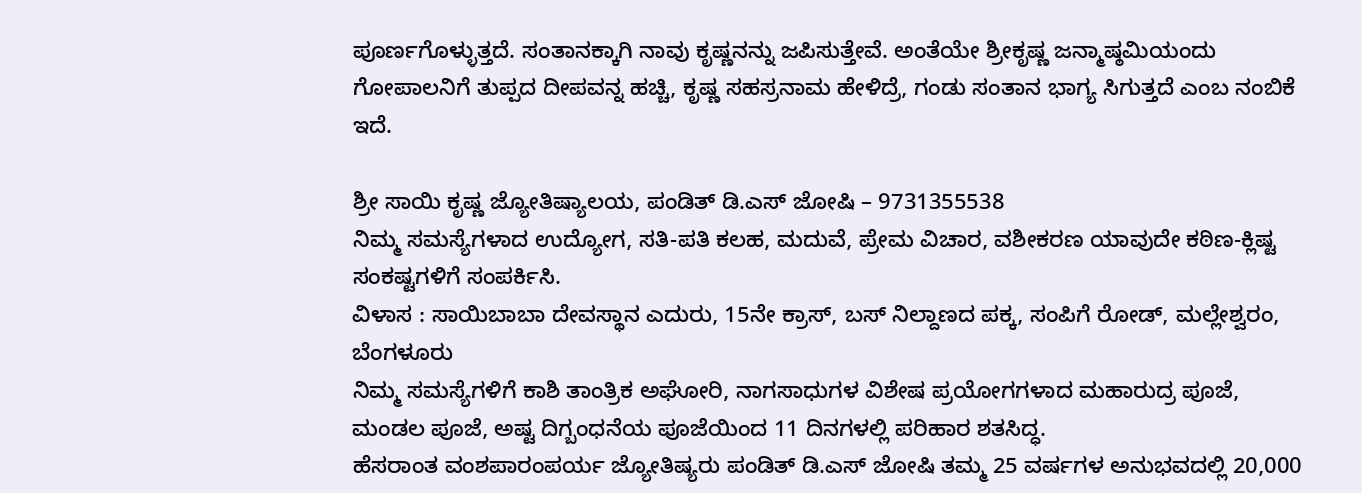ಪೂರ್ಣಗೊಳ್ಳುತ್ತದೆ. ಸಂತಾನಕ್ಕಾಗಿ ನಾವು ಕೃಷ್ಣನನ್ನು ಜಪಿಸುತ್ತೇವೆ. ಅಂತೆಯೇ ಶ್ರೀಕೃಷ್ಣ ಜನ್ಮಾಷ್ಠಮಿಯಂದು ಗೋಪಾಲನಿಗೆ ತುಪ್ಪದ ದೀಪವನ್ನ ಹಚ್ಚಿ, ಕೃಷ್ಣ ಸಹಸ್ರನಾಮ ಹೇಳಿದ್ರೆ, ಗಂಡು ಸಂತಾನ ಭಾಗ್ಯ ಸಿಗುತ್ತದೆ ಎಂಬ ನಂಬಿಕೆ ಇದೆ.

ಶ್ರೀ ಸಾಯಿ ಕೃಷ್ಣ ಜ್ಯೋತಿಷ್ಯಾಲಯ, ಪಂಡಿತ್ ಡಿ.ಎಸ್ ಜೋಷಿ – 9731355538
ನಿಮ್ಮ ಸಮಸ್ಯೆಗಳಾದ ಉದ್ಯೋಗ, ಸತಿ-ಪತಿ ಕಲಹ, ಮದುವೆ, ಪ್ರೇಮ ವಿಚಾರ, ವಶೀಕರಣ ಯಾವುದೇ ಕಠಿಣ-ಕ್ಲಿಷ್ಟ ಸಂಕಷ್ಟಗಳಿಗೆ ಸಂಪರ್ಕಿಸಿ.
ವಿಳಾಸ : ಸಾಯಿಬಾಬಾ ದೇವಸ್ಥಾನ ಎದುರು, 15ನೇ ಕ್ರಾಸ್, ಬಸ್ ನಿಲ್ದಾಣದ ಪಕ್ಕ, ಸಂಪಿಗೆ ರೋಡ್, ಮಲ್ಲೇಶ್ವರಂ, ಬೆಂಗಳೂರು
ನಿಮ್ಮ ಸಮಸ್ಯೆಗಳಿಗೆ ಕಾಶಿ ತಾಂತ್ರಿಕ ಅಘೋರಿ, ನಾಗಸಾಧುಗಳ ವಿಶೇಷ ಪ್ರಯೋಗಗಳಾದ ಮಹಾರುದ್ರ ಪೂಜೆ, ಮಂಡಲ ಪೂಜೆ, ಅಷ್ಟ ದಿಗ್ಬಂಧನೆಯ ಪೂಜೆಯಿಂದ 11 ದಿನಗಳಲ್ಲಿ ಪರಿಹಾರ ಶತಸಿದ್ಧ.
ಹೆಸರಾಂತ ವಂಶಪಾರಂಪರ್ಯ ಜ್ಯೋತಿಷ್ಯರು ಪಂಡಿತ್ ಡಿ.ಎಸ್ ಜೋಷಿ ತಮ್ಮ 25 ವರ್ಷಗಳ ಅನುಭವದಲ್ಲಿ 20,000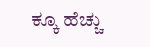ಕ್ಕೂ ಹೆಚ್ಚು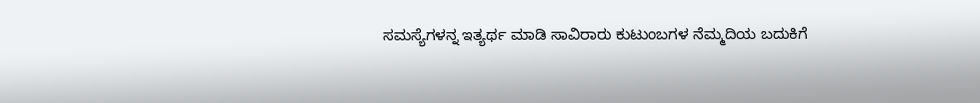ಸಮಸ್ಯೆಗಳನ್ನ ಇತ್ಯರ್ಥ ಮಾಡಿ ಸಾವಿರಾರು ಕುಟುಂಬಗಳ ನೆಮ್ಮದಿಯ ಬದುಕಿಗೆ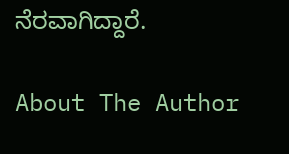ನೆರವಾಗಿದ್ದಾರೆ.

About The Author